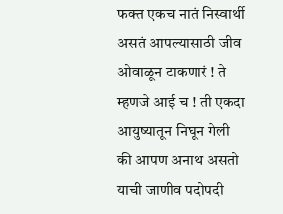फक्त एकच नातं निस्वार्थी असतं आपल्यासाठी जीव ओवाळून टाकणारं ! ते म्हणजे आई च ! ती एकदा आयुष्यातून निघून गेली की आपण अनाथ असतो याची जाणीव पदोपदी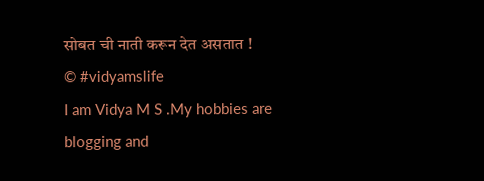सोबत ची नाती करून देत असतात !
© #vidyamslife
I am Vidya M S .My hobbies are blogging and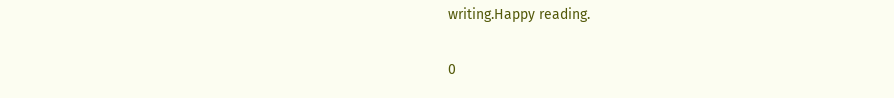writing.Happy reading.

0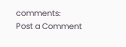comments:
Post a Comment